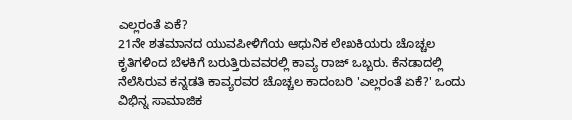ಎಲ್ಲರಂತೆ ಏಕೆ?
21ನೇ ಶತಮಾನದ ಯುವಪೀಳಿಗೆಯ ಆಧುನಿಕ ಲೇಖಕಿಯರು ಚೊಚ್ಚಲ ಕೃತಿಗಳಿಂದ ಬೆಳಕಿಗೆ ಬರುತ್ತಿರುವವರಲ್ಲಿ ಕಾವ್ಯ ರಾಜ್ ಒಬ್ಬರು. ಕೆನಡಾದಲ್ಲಿ ನೆಲೆಸಿರುವ ಕನ್ನಡತಿ ಕಾವ್ಯರವರ ಚೊಚ್ಚಲ ಕಾದಂಬರಿ 'ಎಲ್ಲರಂತೆ ಏಕೆ?' ಒಂದು ವಿಭಿನ್ನ ಸಾಮಾಜಿಕ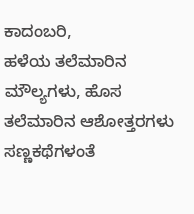ಕಾದಂಬರಿ,
ಹಳೆಯ ತಲೆಮಾರಿನ ಮೌಲ್ಯಗಳು, ಹೊಸ ತಲೆಮಾರಿನ ಆಶೋತ್ತರಗಳು ಸಣ್ಣಕಥೆಗಳಂತೆ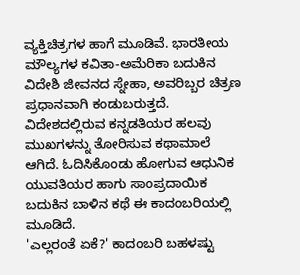ವ್ಯಕ್ತಿಚಿತ್ರಗಳ ಹಾಗೆ ಮೂಡಿವೆ. ಭಾರತೀಯ ಮೌಲ್ಯಗಳ ಕವಿತಾ-ಅಮೆರಿಕಾ ಬದುಕಿನ ವಿದೇಶಿ ಜೀವನದ ಸ್ನೇಹಾ, ಅವರಿಬ್ಬರ ಚಿತ್ರಣ ಪ್ರಧಾನವಾಗಿ ಕಂಡುಬರುತ್ತದೆ. ವಿದೇಶದಲ್ಲಿರುವ ಕನ್ನಡತಿಯರ ಹಲವು ಮುಖಗಳನ್ನು ತೋರಿಸುವ ಕಥಾಮಾಲೆ ಆಗಿದೆ. ಓದಿಸಿಕೊಂಡು ಹೋಗುವ ಆಧುನಿಕ ಯುವತಿಯರ ಹಾಗು ಸಾಂಪ್ರದಾಯಿಕ ಬದುಕಿನ ಬಾಳಿನ ಕಥೆ ಈ ಕಾದಂಬರಿಯಲ್ಲಿ ಮೂಡಿದೆ.
'ಎಲ್ಲರಂತೆ ಏಕೆ?' ಕಾದಂಬರಿ ಬಹಳಷ್ಟು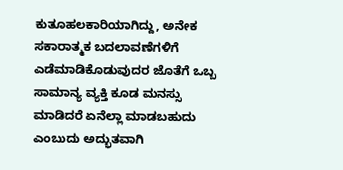ಕುತೂಹಲಕಾರಿಯಾಗಿದ್ದು, ಅನೇಕ ಸಕಾರಾತ್ಮಕ ಬದಲಾವಣೆಗಳಿಗೆ ಎಡೆಮಾಡಿಕೊಡುವುದರ ಜೊತೆಗೆ ಒಬ್ಬ ಸಾಮಾನ್ಯ ವ್ಯಕ್ತಿ ಕೂಡ ಮನಸ್ಸು ಮಾಡಿದರೆ ಏನೆಲ್ಲಾ ಮಾಡಬಹುದು ಎಂಬುದು ಅದ್ಭುತವಾಗಿ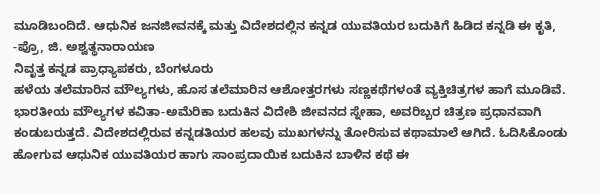ಮೂಡಿಬಂದಿದೆ. ಆಧುನಿಕ ಜನಜೀವನಕ್ಕೆ ಮತ್ತು ವಿದೇಶದಲ್ಲಿನ ಕನ್ನಡ ಯುವತಿಯರ ಬದುಕಿಗೆ ಹಿಡಿದ ಕನ್ನಡಿ ಈ ಕೃತಿ,
-ಪ್ರೊ, ಜಿ. ಅಶ್ವತ್ಥನಾರಾಯಣ
ನಿವೃತ್ತ ಕನ್ನಡ ಪ್ರಾಧ್ಯಾಪಕರು, ಬೆಂಗಳೂರು
ಹಳೆಯ ತಲೆಮಾರಿನ ಮೌಲ್ಯಗಳು, ಹೊಸ ತಲೆಮಾರಿನ ಆಶೋತ್ತರಗಳು ಸಣ್ಣಕಥೆಗಳಂತೆ ವ್ಯಕ್ತಿಚಿತ್ರಗಳ ಹಾಗೆ ಮೂಡಿವೆ. ಭಾರತೀಯ ಮೌಲ್ಯಗಳ ಕವಿತಾ-ಅಮೆರಿಕಾ ಬದುಕಿನ ವಿದೇಶಿ ಜೀವನದ ಸ್ನೇಹಾ, ಅವರಿಬ್ಬರ ಚಿತ್ರಣ ಪ್ರಧಾನವಾಗಿ ಕಂಡುಬರುತ್ತದೆ. ವಿದೇಶದಲ್ಲಿರುವ ಕನ್ನಡತಿಯರ ಹಲವು ಮುಖಗಳನ್ನು ತೋರಿಸುವ ಕಥಾಮಾಲೆ ಆಗಿದೆ. ಓದಿಸಿಕೊಂಡು ಹೋಗುವ ಆಧುನಿಕ ಯುವತಿಯರ ಹಾಗು ಸಾಂಪ್ರದಾಯಿಕ ಬದುಕಿನ ಬಾಳಿನ ಕಥೆ ಈ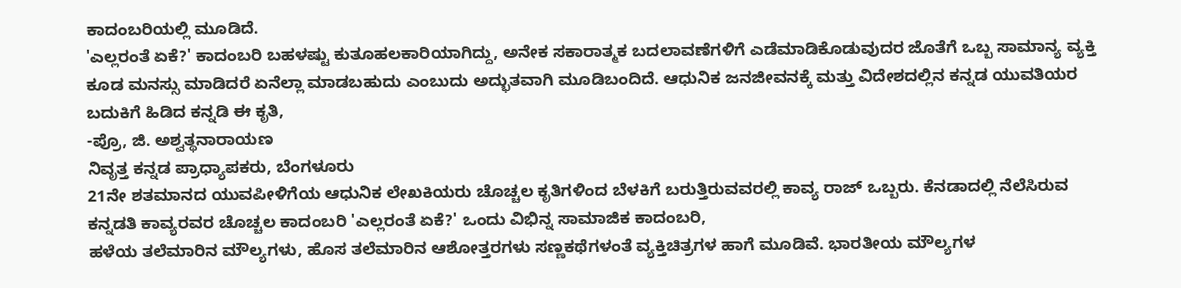ಕಾದಂಬರಿಯಲ್ಲಿ ಮೂಡಿದೆ.
'ಎಲ್ಲರಂತೆ ಏಕೆ?' ಕಾದಂಬರಿ ಬಹಳಷ್ಟು ಕುತೂಹಲಕಾರಿಯಾಗಿದ್ದು, ಅನೇಕ ಸಕಾರಾತ್ಮಕ ಬದಲಾವಣೆಗಳಿಗೆ ಎಡೆಮಾಡಿಕೊಡುವುದರ ಜೊತೆಗೆ ಒಬ್ಬ ಸಾಮಾನ್ಯ ವ್ಯಕ್ತಿ ಕೂಡ ಮನಸ್ಸು ಮಾಡಿದರೆ ಏನೆಲ್ಲಾ ಮಾಡಬಹುದು ಎಂಬುದು ಅದ್ಭುತವಾಗಿ ಮೂಡಿಬಂದಿದೆ. ಆಧುನಿಕ ಜನಜೀವನಕ್ಕೆ ಮತ್ತು ವಿದೇಶದಲ್ಲಿನ ಕನ್ನಡ ಯುವತಿಯರ ಬದುಕಿಗೆ ಹಿಡಿದ ಕನ್ನಡಿ ಈ ಕೃತಿ,
-ಪ್ರೊ, ಜಿ. ಅಶ್ವತ್ಥನಾರಾಯಣ
ನಿವೃತ್ತ ಕನ್ನಡ ಪ್ರಾಧ್ಯಾಪಕರು, ಬೆಂಗಳೂರು
21ನೇ ಶತಮಾನದ ಯುವಪೀಳಿಗೆಯ ಆಧುನಿಕ ಲೇಖಕಿಯರು ಚೊಚ್ಚಲ ಕೃತಿಗಳಿಂದ ಬೆಳಕಿಗೆ ಬರುತ್ತಿರುವವರಲ್ಲಿ ಕಾವ್ಯ ರಾಜ್ ಒಬ್ಬರು. ಕೆನಡಾದಲ್ಲಿ ನೆಲೆಸಿರುವ ಕನ್ನಡತಿ ಕಾವ್ಯರವರ ಚೊಚ್ಚಲ ಕಾದಂಬರಿ 'ಎಲ್ಲರಂತೆ ಏಕೆ?' ಒಂದು ವಿಭಿನ್ನ ಸಾಮಾಜಿಕ ಕಾದಂಬರಿ,
ಹಳೆಯ ತಲೆಮಾರಿನ ಮೌಲ್ಯಗಳು, ಹೊಸ ತಲೆಮಾರಿನ ಆಶೋತ್ತರಗಳು ಸಣ್ಣಕಥೆಗಳಂತೆ ವ್ಯಕ್ತಿಚಿತ್ರಗಳ ಹಾಗೆ ಮೂಡಿವೆ. ಭಾರತೀಯ ಮೌಲ್ಯಗಳ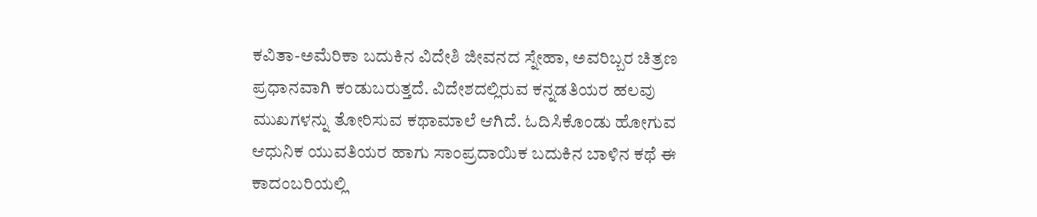ಕವಿತಾ-ಅಮೆರಿಕಾ ಬದುಕಿನ ವಿದೇಶಿ ಜೀವನದ ಸ್ನೇಹಾ, ಅವರಿಬ್ಬರ ಚಿತ್ರಣ ಪ್ರಧಾನವಾಗಿ ಕಂಡುಬರುತ್ತದೆ. ವಿದೇಶದಲ್ಲಿರುವ ಕನ್ನಡತಿಯರ ಹಲವು ಮುಖಗಳನ್ನು ತೋರಿಸುವ ಕಥಾಮಾಲೆ ಆಗಿದೆ. ಓದಿಸಿಕೊಂಡು ಹೋಗುವ ಆಧುನಿಕ ಯುವತಿಯರ ಹಾಗು ಸಾಂಪ್ರದಾಯಿಕ ಬದುಕಿನ ಬಾಳಿನ ಕಥೆ ಈ ಕಾದಂಬರಿಯಲ್ಲಿ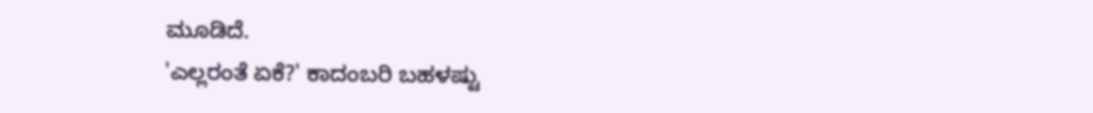ಮೂಡಿದೆ.
'ಎಲ್ಲರಂತೆ ಏಕೆ?' ಕಾದಂಬರಿ ಬಹಳಷ್ಟು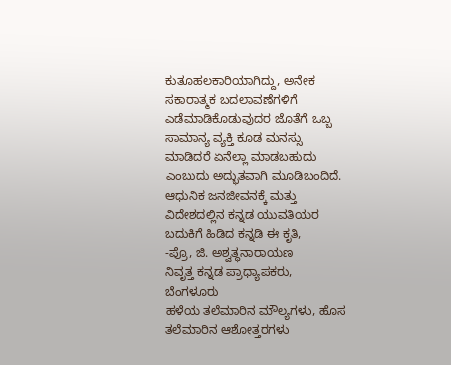ಕುತೂಹಲಕಾರಿಯಾಗಿದ್ದು, ಅನೇಕ ಸಕಾರಾತ್ಮಕ ಬದಲಾವಣೆಗಳಿಗೆ ಎಡೆಮಾಡಿಕೊಡುವುದರ ಜೊತೆಗೆ ಒಬ್ಬ ಸಾಮಾನ್ಯ ವ್ಯಕ್ತಿ ಕೂಡ ಮನಸ್ಸು ಮಾಡಿದರೆ ಏನೆಲ್ಲಾ ಮಾಡಬಹುದು ಎಂಬುದು ಅದ್ಭುತವಾಗಿ ಮೂಡಿಬಂದಿದೆ. ಆಧುನಿಕ ಜನಜೀವನಕ್ಕೆ ಮತ್ತು ವಿದೇಶದಲ್ಲಿನ ಕನ್ನಡ ಯುವತಿಯರ ಬದುಕಿಗೆ ಹಿಡಿದ ಕನ್ನಡಿ ಈ ಕೃತಿ,
-ಪ್ರೊ, ಜಿ. ಅಶ್ವತ್ಥನಾರಾಯಣ
ನಿವೃತ್ತ ಕನ್ನಡ ಪ್ರಾಧ್ಯಾಪಕರು, ಬೆಂಗಳೂರು
ಹಳೆಯ ತಲೆಮಾರಿನ ಮೌಲ್ಯಗಳು, ಹೊಸ ತಲೆಮಾರಿನ ಆಶೋತ್ತರಗಳು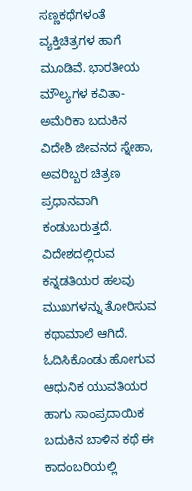ಸಣ್ಣಕಥೆಗಳಂತೆ ವ್ಯಕ್ತಿಚಿತ್ರಗಳ ಹಾಗೆ ಮೂಡಿವೆ. ಭಾರತೀಯ ಮೌಲ್ಯಗಳ ಕವಿತಾ-ಅಮೆರಿಕಾ ಬದುಕಿನ ವಿದೇಶಿ ಜೀವನದ ಸ್ನೇಹಾ, ಅವರಿಬ್ಬರ ಚಿತ್ರಣ ಪ್ರಧಾನವಾಗಿ ಕಂಡುಬರುತ್ತದೆ. ವಿದೇಶದಲ್ಲಿರುವ ಕನ್ನಡತಿಯರ ಹಲವು ಮುಖಗಳನ್ನು ತೋರಿಸುವ ಕಥಾಮಾಲೆ ಆಗಿದೆ. ಓದಿಸಿಕೊಂಡು ಹೋಗುವ ಆಧುನಿಕ ಯುವತಿಯರ ಹಾಗು ಸಾಂಪ್ರದಾಯಿಕ ಬದುಕಿನ ಬಾಳಿನ ಕಥೆ ಈ ಕಾದಂಬರಿಯಲ್ಲಿ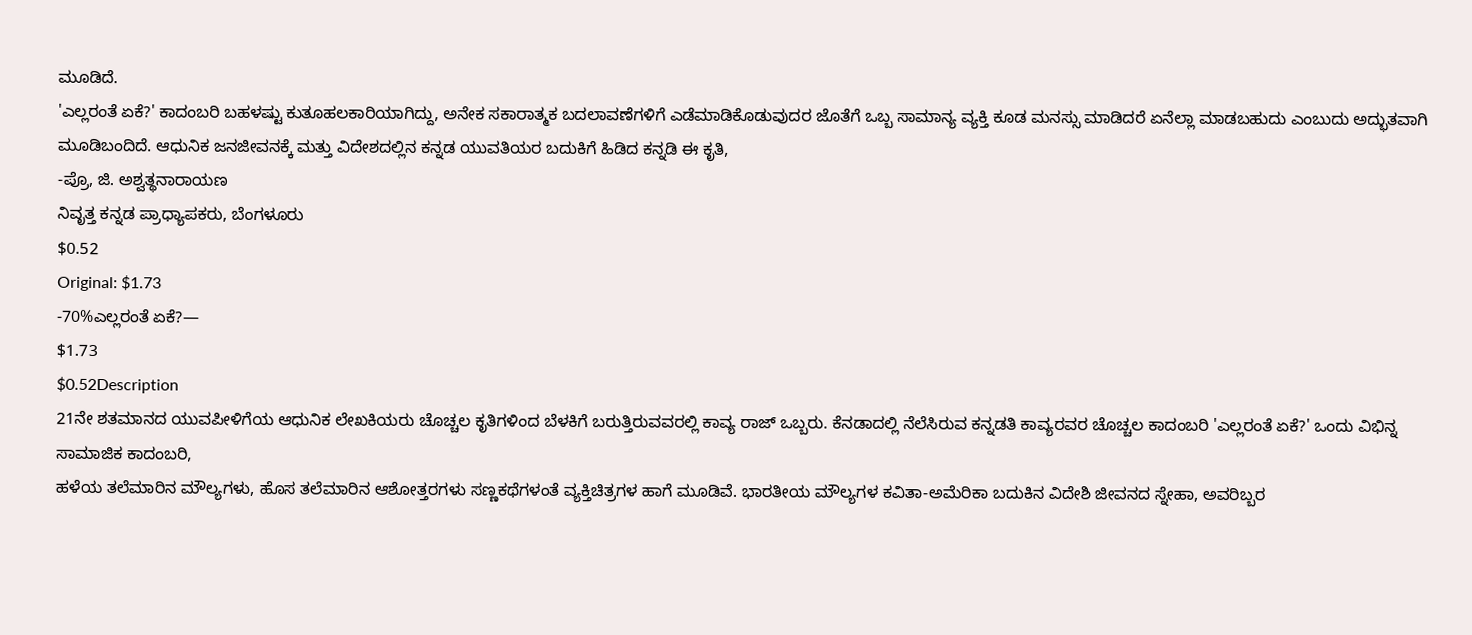ಮೂಡಿದೆ.
'ಎಲ್ಲರಂತೆ ಏಕೆ?' ಕಾದಂಬರಿ ಬಹಳಷ್ಟು ಕುತೂಹಲಕಾರಿಯಾಗಿದ್ದು, ಅನೇಕ ಸಕಾರಾತ್ಮಕ ಬದಲಾವಣೆಗಳಿಗೆ ಎಡೆಮಾಡಿಕೊಡುವುದರ ಜೊತೆಗೆ ಒಬ್ಬ ಸಾಮಾನ್ಯ ವ್ಯಕ್ತಿ ಕೂಡ ಮನಸ್ಸು ಮಾಡಿದರೆ ಏನೆಲ್ಲಾ ಮಾಡಬಹುದು ಎಂಬುದು ಅದ್ಭುತವಾಗಿ ಮೂಡಿಬಂದಿದೆ. ಆಧುನಿಕ ಜನಜೀವನಕ್ಕೆ ಮತ್ತು ವಿದೇಶದಲ್ಲಿನ ಕನ್ನಡ ಯುವತಿಯರ ಬದುಕಿಗೆ ಹಿಡಿದ ಕನ್ನಡಿ ಈ ಕೃತಿ,
-ಪ್ರೊ, ಜಿ. ಅಶ್ವತ್ಥನಾರಾಯಣ
ನಿವೃತ್ತ ಕನ್ನಡ ಪ್ರಾಧ್ಯಾಪಕರು, ಬೆಂಗಳೂರು
$0.52
Original: $1.73
-70%ಎಲ್ಲರಂತೆ ಏಕೆ?—
$1.73
$0.52Description
21ನೇ ಶತಮಾನದ ಯುವಪೀಳಿಗೆಯ ಆಧುನಿಕ ಲೇಖಕಿಯರು ಚೊಚ್ಚಲ ಕೃತಿಗಳಿಂದ ಬೆಳಕಿಗೆ ಬರುತ್ತಿರುವವರಲ್ಲಿ ಕಾವ್ಯ ರಾಜ್ ಒಬ್ಬರು. ಕೆನಡಾದಲ್ಲಿ ನೆಲೆಸಿರುವ ಕನ್ನಡತಿ ಕಾವ್ಯರವರ ಚೊಚ್ಚಲ ಕಾದಂಬರಿ 'ಎಲ್ಲರಂತೆ ಏಕೆ?' ಒಂದು ವಿಭಿನ್ನ ಸಾಮಾಜಿಕ ಕಾದಂಬರಿ,
ಹಳೆಯ ತಲೆಮಾರಿನ ಮೌಲ್ಯಗಳು, ಹೊಸ ತಲೆಮಾರಿನ ಆಶೋತ್ತರಗಳು ಸಣ್ಣಕಥೆಗಳಂತೆ ವ್ಯಕ್ತಿಚಿತ್ರಗಳ ಹಾಗೆ ಮೂಡಿವೆ. ಭಾರತೀಯ ಮೌಲ್ಯಗಳ ಕವಿತಾ-ಅಮೆರಿಕಾ ಬದುಕಿನ ವಿದೇಶಿ ಜೀವನದ ಸ್ನೇಹಾ, ಅವರಿಬ್ಬರ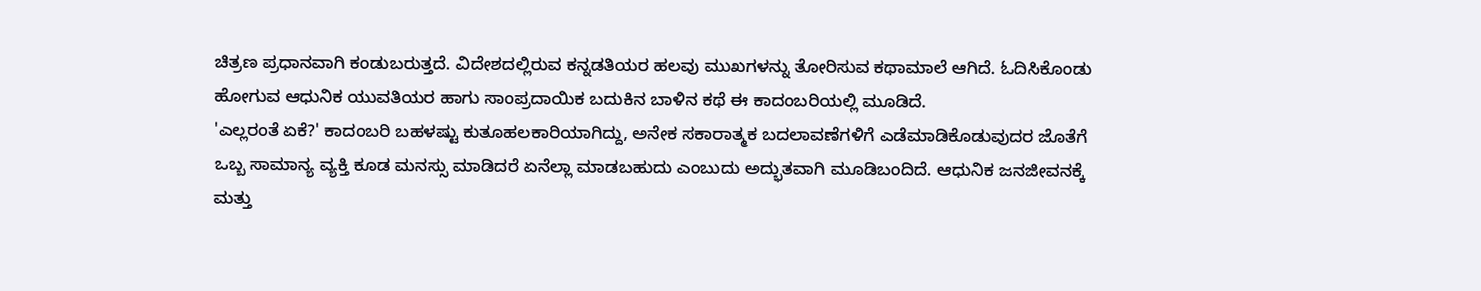ಚಿತ್ರಣ ಪ್ರಧಾನವಾಗಿ ಕಂಡುಬರುತ್ತದೆ. ವಿದೇಶದಲ್ಲಿರುವ ಕನ್ನಡತಿಯರ ಹಲವು ಮುಖಗಳನ್ನು ತೋರಿಸುವ ಕಥಾಮಾಲೆ ಆಗಿದೆ. ಓದಿಸಿಕೊಂಡು ಹೋಗುವ ಆಧುನಿಕ ಯುವತಿಯರ ಹಾಗು ಸಾಂಪ್ರದಾಯಿಕ ಬದುಕಿನ ಬಾಳಿನ ಕಥೆ ಈ ಕಾದಂಬರಿಯಲ್ಲಿ ಮೂಡಿದೆ.
'ಎಲ್ಲರಂತೆ ಏಕೆ?' ಕಾದಂಬರಿ ಬಹಳಷ್ಟು ಕುತೂಹಲಕಾರಿಯಾಗಿದ್ದು, ಅನೇಕ ಸಕಾರಾತ್ಮಕ ಬದಲಾವಣೆಗಳಿಗೆ ಎಡೆಮಾಡಿಕೊಡುವುದರ ಜೊತೆಗೆ ಒಬ್ಬ ಸಾಮಾನ್ಯ ವ್ಯಕ್ತಿ ಕೂಡ ಮನಸ್ಸು ಮಾಡಿದರೆ ಏನೆಲ್ಲಾ ಮಾಡಬಹುದು ಎಂಬುದು ಅದ್ಭುತವಾಗಿ ಮೂಡಿಬಂದಿದೆ. ಆಧುನಿಕ ಜನಜೀವನಕ್ಕೆ ಮತ್ತು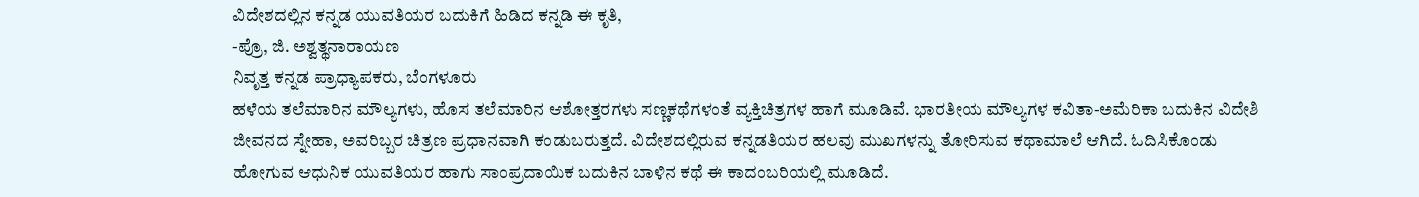ವಿದೇಶದಲ್ಲಿನ ಕನ್ನಡ ಯುವತಿಯರ ಬದುಕಿಗೆ ಹಿಡಿದ ಕನ್ನಡಿ ಈ ಕೃತಿ,
-ಪ್ರೊ, ಜಿ. ಅಶ್ವತ್ಥನಾರಾಯಣ
ನಿವೃತ್ತ ಕನ್ನಡ ಪ್ರಾಧ್ಯಾಪಕರು, ಬೆಂಗಳೂರು
ಹಳೆಯ ತಲೆಮಾರಿನ ಮೌಲ್ಯಗಳು, ಹೊಸ ತಲೆಮಾರಿನ ಆಶೋತ್ತರಗಳು ಸಣ್ಣಕಥೆಗಳಂತೆ ವ್ಯಕ್ತಿಚಿತ್ರಗಳ ಹಾಗೆ ಮೂಡಿವೆ. ಭಾರತೀಯ ಮೌಲ್ಯಗಳ ಕವಿತಾ-ಅಮೆರಿಕಾ ಬದುಕಿನ ವಿದೇಶಿ ಜೀವನದ ಸ್ನೇಹಾ, ಅವರಿಬ್ಬರ ಚಿತ್ರಣ ಪ್ರಧಾನವಾಗಿ ಕಂಡುಬರುತ್ತದೆ. ವಿದೇಶದಲ್ಲಿರುವ ಕನ್ನಡತಿಯರ ಹಲವು ಮುಖಗಳನ್ನು ತೋರಿಸುವ ಕಥಾಮಾಲೆ ಆಗಿದೆ. ಓದಿಸಿಕೊಂಡು ಹೋಗುವ ಆಧುನಿಕ ಯುವತಿಯರ ಹಾಗು ಸಾಂಪ್ರದಾಯಿಕ ಬದುಕಿನ ಬಾಳಿನ ಕಥೆ ಈ ಕಾದಂಬರಿಯಲ್ಲಿ ಮೂಡಿದೆ.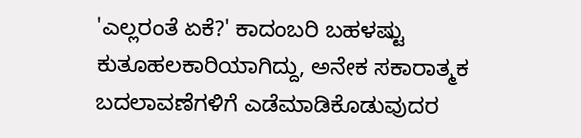'ಎಲ್ಲರಂತೆ ಏಕೆ?' ಕಾದಂಬರಿ ಬಹಳಷ್ಟು ಕುತೂಹಲಕಾರಿಯಾಗಿದ್ದು, ಅನೇಕ ಸಕಾರಾತ್ಮಕ ಬದಲಾವಣೆಗಳಿಗೆ ಎಡೆಮಾಡಿಕೊಡುವುದರ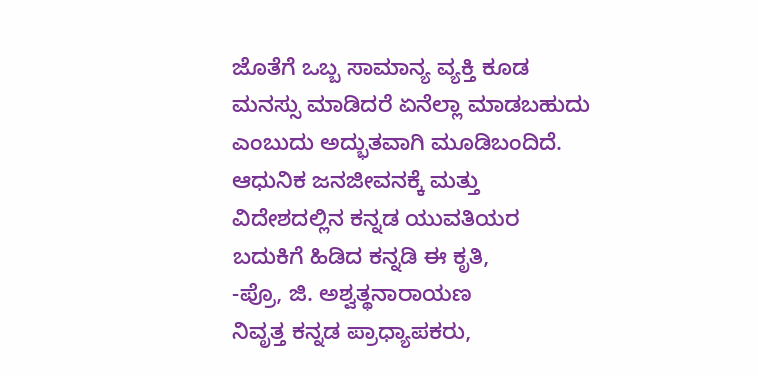ಜೊತೆಗೆ ಒಬ್ಬ ಸಾಮಾನ್ಯ ವ್ಯಕ್ತಿ ಕೂಡ ಮನಸ್ಸು ಮಾಡಿದರೆ ಏನೆಲ್ಲಾ ಮಾಡಬಹುದು ಎಂಬುದು ಅದ್ಭುತವಾಗಿ ಮೂಡಿಬಂದಿದೆ. ಆಧುನಿಕ ಜನಜೀವನಕ್ಕೆ ಮತ್ತು ವಿದೇಶದಲ್ಲಿನ ಕನ್ನಡ ಯುವತಿಯರ ಬದುಕಿಗೆ ಹಿಡಿದ ಕನ್ನಡಿ ಈ ಕೃತಿ,
-ಪ್ರೊ, ಜಿ. ಅಶ್ವತ್ಥನಾರಾಯಣ
ನಿವೃತ್ತ ಕನ್ನಡ ಪ್ರಾಧ್ಯಾಪಕರು,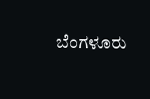ಬೆಂಗಳೂರು